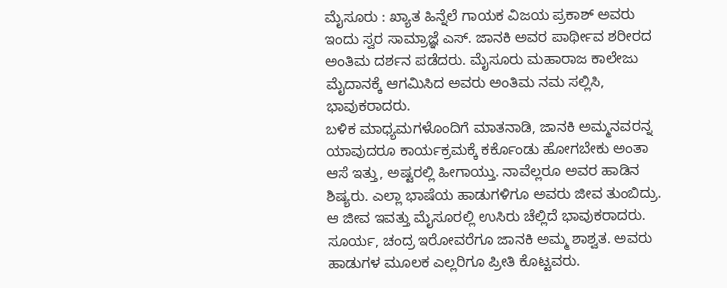ಮೈಸೂರು : ಖ್ಯಾತ ಹಿನ್ನೆಲೆ ಗಾಯಕ ವಿಜಯ ಪ್ರಕಾಶ್ ಅವರು ಇಂದು ಸ್ವರ ಸಾಮ್ರಾಜ್ಞೆ ಎಸ್. ಜಾನಕಿ ಅವರ ಪಾರ್ಥೀವ ಶರೀರದ ಅಂತಿಮ ದರ್ಶನ ಪಡೆದರು. ಮೈಸೂರು ಮಹಾರಾಜ ಕಾಲೇಜು ಮೈದಾನಕ್ಕೆ ಆಗಮಿಸಿದ ಅವರು ಅಂತಿಮ ನಮ ಸಲ್ಲಿಸಿ, ಭಾವುಕರಾದರು.
ಬಳಿಕ ಮಾಧ್ಯಮಗಳೊಂದಿಗೆ ಮಾತನಾಡಿ, ಜಾನಕಿ ಅಮ್ಮನವರನ್ನ ಯಾವುದರೂ ಕಾರ್ಯಕ್ರಮಕ್ಕೆ ಕರ್ಕೊಂಡು ಹೋಗಬೇಕು ಅಂತಾ ಆಸೆ ಇತ್ತು, ಅಷ್ಟರಲ್ಲಿ ಹೀಗಾಯ್ತು. ನಾವೆಲ್ಲರೂ ಅವರ ಹಾಡಿನ ಶಿಷ್ಯರು. ಎಲ್ಲಾ ಭಾಷೆಯ ಹಾಡುಗಳಿಗೂ ಅವರು ಜೀವ ತುಂಬಿದ್ರು. ಆ ಜೀವ ಇವತ್ತು ಮೈಸೂರಲ್ಲಿ ಉಸಿರು ಚೆಲ್ಲಿದೆ ಭಾವುಕರಾದರು.
ಸೂರ್ಯ, ಚಂದ್ರ ಇರೋವರೆಗೂ ಜಾನಕಿ ಅಮ್ಮ ಶಾಶ್ವತ. ಅವರು ಹಾಡುಗಳ ಮೂಲಕ ಎಲ್ಲರಿಗೂ ಪ್ರೀತಿ ಕೊಟ್ಟವರು.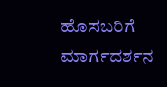ಹೊಸಬರಿಗೆ ಮಾರ್ಗದರ್ಶನ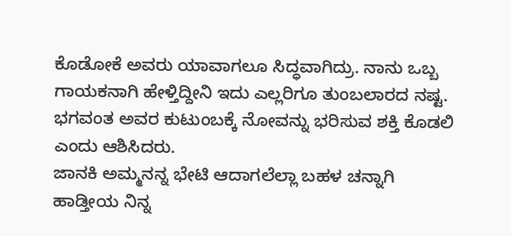ಕೊಡೋಕೆ ಅವರು ಯಾವಾಗಲೂ ಸಿದ್ಧವಾಗಿದ್ರು. ನಾನು ಒಬ್ಬ ಗಾಯಕನಾಗಿ ಹೇಳ್ತಿದ್ದೀನಿ ಇದು ಎಲ್ಲರಿಗೂ ತುಂಬಲಾರದ ನಷ್ಟ. ಭಗವಂತ ಅವರ ಕುಟುಂಬಕ್ಕೆ ನೋವನ್ನು ಭರಿಸುವ ಶಕ್ತಿ ಕೊಡಲಿ ಎಂದು ಆಶಿಸಿದರು.
ಜಾನಕಿ ಅಮ್ಮನನ್ನ ಭೇಟಿ ಆದಾಗಲೆಲ್ಲಾ ಬಹಳ ಚನ್ನಾಗಿ ಹಾಡ್ತೀಯ ನಿನ್ನ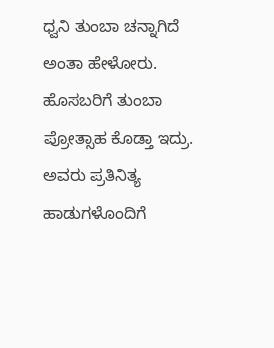ಧ್ವನಿ ತುಂಬಾ ಚನ್ನಾಗಿದೆ ಅಂತಾ ಹೇಳೋರು. ಹೊಸಬರಿಗೆ ತುಂಬಾ ಪ್ರೋತ್ಸಾಹ ಕೊಡ್ತಾ ಇದ್ರು. ಅವರು ಪ್ರತಿನಿತ್ಯ ಹಾಡುಗಳೊಂದಿಗೆ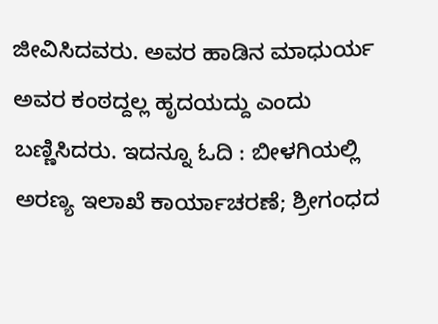ಜೀವಿಸಿದವರು. ಅವರ ಹಾಡಿನ ಮಾಧುರ್ಯ ಅವರ ಕಂಠದ್ದಲ್ಲ ಹೃದಯದ್ದು ಎಂದು ಬಣ್ಣಿಸಿದರು. ಇದನ್ನೂ ಓದಿ : ಬೀಳಗಿಯಲ್ಲಿ ಅರಣ್ಯ ಇಲಾಖೆ ಕಾರ್ಯಾಚರಣೆ; ಶ್ರೀಗಂಧದ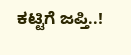ಕಟ್ಟಿಗೆ ಜಪ್ತಿ..!